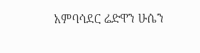አምባሳደር ሬድዋን ሁሴን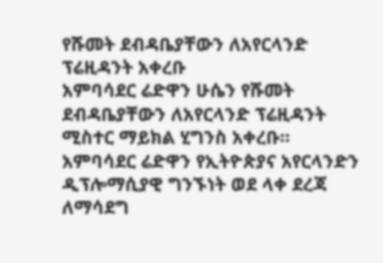የሹመት ደብዳቤያቸውን ለአየርላንድ ፕሬዚዳንት አቀረቡ
አምባሳደር ሬድዋን ሁሴን የሹመት ደብዳቤያቸውን ለአየርላንድ ፕሬዚዳንት ሚስተር ማይክል ሂግንስ አቀረቡ።
አምባሳደር ሬድዋን የኢትዮጵያና አየርላንድን ዲፕሎማሲያዊ ግንኙነት ወደ ላቀ ደረጃ ለማሳደግ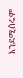እንደሚሰሩም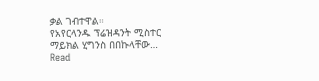ቃል ገብተዋል።
የአየርላንዱ ፕሬዝዳንት ሚስተር ማይክል ሂግንስ በበኩላቸው…
Read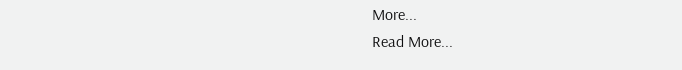More...
Read More...